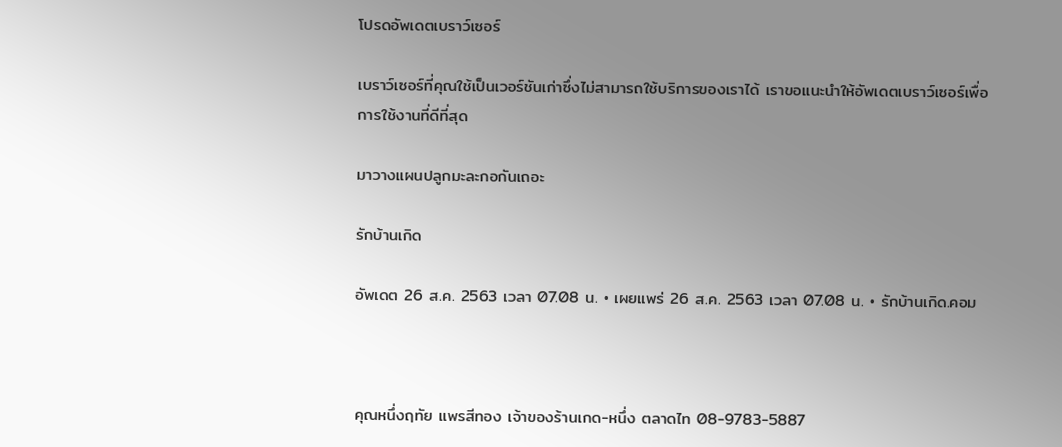โปรดอัพเดตเบราว์เซอร์

เบราว์เซอร์ที่คุณใช้เป็นเวอร์ชันเก่าซึ่งไม่สามารถใช้บริการของเราได้ เราขอแนะนำให้อัพเดตเบราว์เซอร์เพื่อการใช้งานที่ดีที่สุด

มาวางแผนปลูกมะละกอกันเถอะ

รักบ้านเกิด

อัพเดต 26 ส.ค. 2563 เวลา 07.08 น. • เผยแพร่ 26 ส.ค. 2563 เวลา 07.08 น. • รักบ้านเกิด.คอม



คุณหนึ่งฤทัย แพรสีทอง เจ้าของร้านเกด-หนึ่ง ตลาดไท 08-9783-5887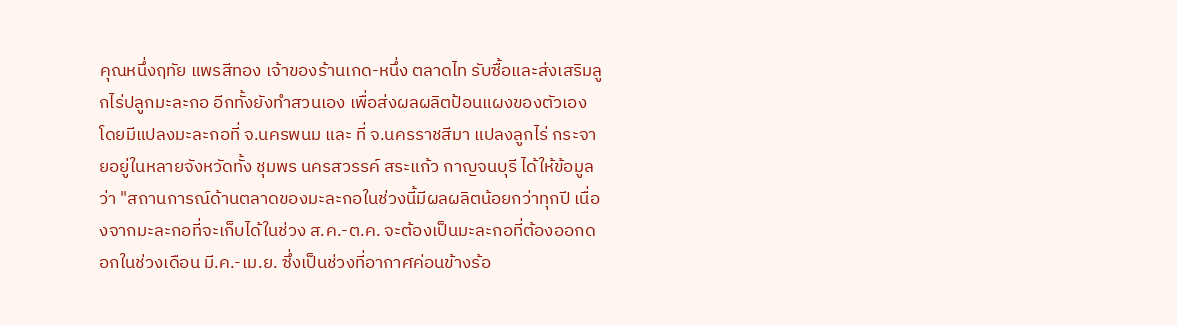คุณหนึ่งฤทัย แพรสีทอง เจ้าของร้านเกด-หนึ่ง ตลาดไท รับซื้อและส่งเสริมลูกไร่ปลูกมะละกอ อีกทั้งยังทำสวนเอง เพื่อส่งผลผลิตป้อนแผงของตัวเอง โดยมีแปลงมะละกอที่ จ.นครพนม และ ที่ จ.นครราชสีมา แปลงลูกไร่ กระจายอยู่ในหลายจังหวัดทั้ง ชุมพร นครสวรรค์ สระแก้ว กาญจนบุรี ได้ให้ข้อมูลว่า "สถานการณ์ด้านตลาดของมะละกอในช่วงนี้มีผลผลิตน้อยกว่าทุกปี เนื่องจากมะละกอที่จะเก็บได้ในช่วง ส.ค.-ต.ค. จะต้องเป็นมะละกอที่ต้องออกดอกในช่วงเดือน มี.ค.-เม.ย. ซึ่งเป็นช่วงที่อากาศค่อนข้างร้อ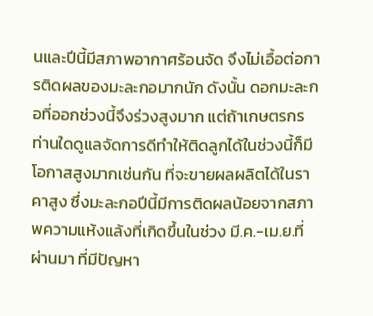นและปีนี้มีสภาพอากาศร้อนจัด จึงไม่เอื้อต่อการติดผลของมะละกอมากนัก ดังนั้น ดอกมะละกอที่ออกช่วงนี้จึงร่วงสูงมาก แต่ถ้าเกษตรกรท่านใดดูแลจัดการดีทำให้ติดลูกได้ในช่วงนี้ก็มีโอกาสสูงมากเช่นกัน ที่จะขายผลผลิตได้ในราคาสูง ซึ่งมะละกอปีนี้มีการติดผลน้อยจากสภาพความแห้งแล้งที่เกิดขึ้นในช่วง มี.ค.-เม.ย.ที่ผ่านมา ที่มีปัญหา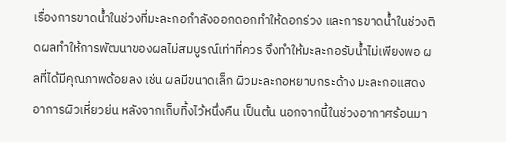เรื่องการขาดน้ำในช่วงที่มะละกอกำลังออกดอกทำให้ดอกร่วง และการขาดน้ำในช่วงติดผลทำให้การพัฒนาของผลไม่สมบูรณ์เท่าที่ควร จึงทำให้มะละกอรับน้ำไม่เพียงพอ ผลที่ได้มีคุณภาพด้อยลง เช่น ผลมีขนาดเล็ก ผิวมะละกอหยาบกระด้าง มะละกอแสดงอาการผิวเหี่ยวย่น หลังจากเก็บทิ้งไว้หนึ่งคืน เป็นต้น นอกจากนี้ในช่วงอากาศร้อนมา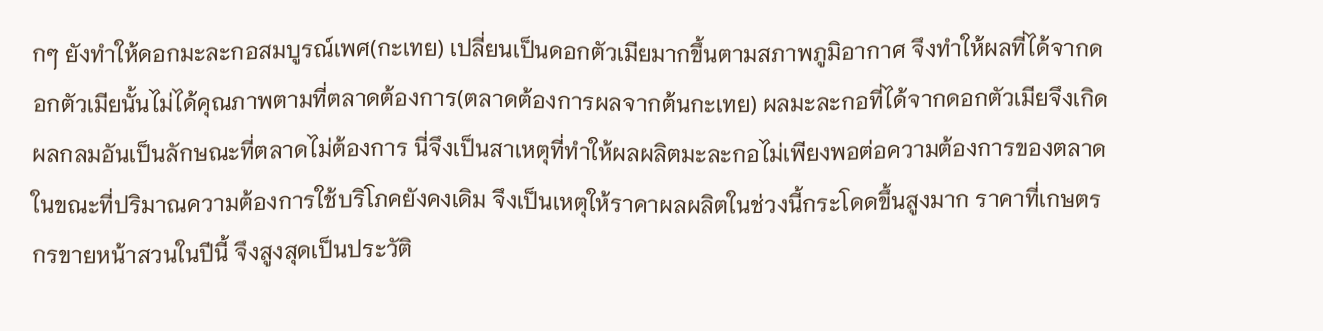กๆ ยังทำให้ดอกมะละกอสมบูรณ์เพศ(กะเทย) เปลี่ยนเป็นดอกตัวเมียมากขึ้นตามสภาพภูมิอากาศ จึงทำให้ผลที่ได้จากดอกตัวเมียนั้นไม่ได้คุณภาพตามที่ตลาดต้องการ(ตลาดต้องการผลจากต้นกะเทย) ผลมะละกอที่ได้จากดอกตัวเมียจึงเกิดผลกลมอันเป็นลักษณะที่ตลาดไม่ต้องการ นี่จึงเป็นสาเหตุที่ทำให้ผลผลิตมะละกอไม่เพียงพอต่อความต้องการของตลาด ในขณะที่ปริมาณความต้องการใช้บริโภคยังคงเดิม จึงเป็นเหตุให้ราคาผลผลิตในช่วงนี้กระโดดขึ้นสูงมาก ราคาที่เกษตรกรขายหน้าสวนในปีนี้ จึงสูงสุดเป็นประวัติ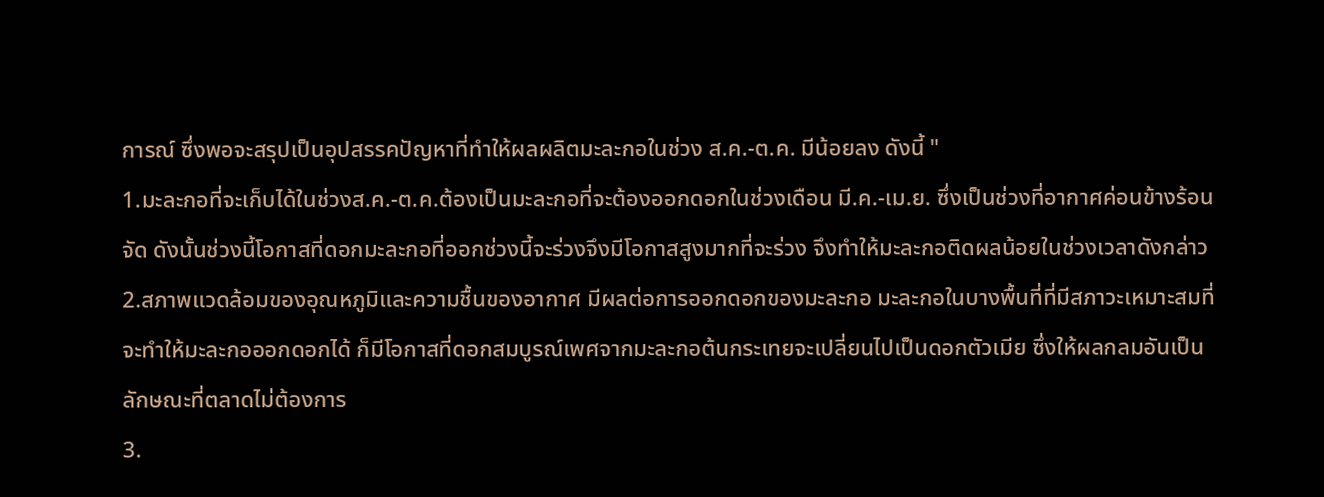การณ์ ซึ่งพอจะสรุปเป็นอุปสรรคปัญหาที่ทำให้ผลผลิตมะละกอในช่วง ส.ค.-ต.ค. มีน้อยลง ดังนี้ "
1.มะละกอที่จะเก็บได้ในช่วงส.ค.-ต.ค.ต้องเป็นมะละกอที่จะต้องออกดอกในช่วงเดือน มี.ค.-เม.ย. ซึ่งเป็นช่วงที่อากาศค่อนข้างร้อนจัด ดังนั้นช่วงนี้โอกาสที่ดอกมะละกอที่ออกช่วงนี้จะร่วงจึงมีโอกาสสูงมากที่จะร่วง จึงทำให้มะละกอติดผลน้อยในช่วงเวลาดังกล่าว
2.สภาพแวดล้อมของอุณหภูมิและความชื้นของอากาศ มีผลต่อการออกดอกของมะละกอ มะละกอในบางพื้นที่ที่มีสภาวะเหมาะสมที่จะทำให้มะละกอออกดอกได้ ก็มีโอกาสที่ดอกสมบูรณ์เพศจากมะละกอต้นกระเทยจะเปลี่ยนไปเป็นดอกตัวเมีย ซึ่งให้ผลกลมอันเป็นลักษณะที่ตลาดไม่ต้องการ
3.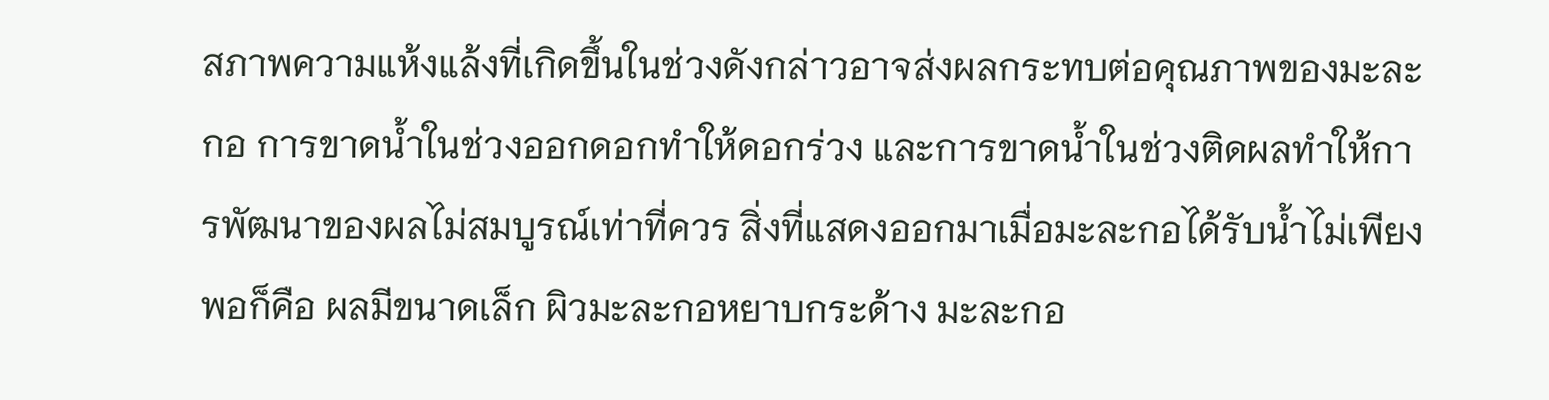สภาพความแห้งแล้งที่เกิดขึ้นในช่วงดังกล่าวอาจส่งผลกระทบต่อคุณภาพของมะละกอ การขาดน้ำในช่วงออกดอกทำให้ดอกร่วง และการขาดน้ำในช่วงติดผลทำให้การพัฒนาของผลไม่สมบูรณ์เท่าที่ควร สิ่งที่แสดงออกมาเมื่อมะละกอได้รับน้ำไม่เพียงพอก็คือ ผลมีขนาดเล็ก ผิวมะละกอหยาบกระด้าง มะละกอ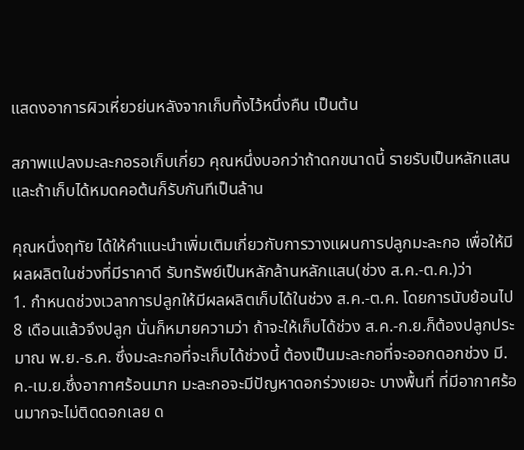แสดงอาการผิวเหี่ยวย่นหลังจากเก็บทิ้งไว้หนึ่งคืน เป็นต้น

สภาพแปลงมะละกอรอเก็บเกี่ยว คุณหนึ่งบอกว่าถ้าดกขนาดนี้ รายรับเป็นหลักแสน
และถ้าเก็บได้หมดคอต้นก็รับกันทีเป็นล้าน

คุณหนึ่งฤทัย ได้ให้คำแนะนำเพิ่มเติมเกี่ยวกับการวางแผนการปลูกมะละกอ เพื่อให้มีผลผลิตในช่วงที่มีราคาดี รับทรัพย์เป็นหลักล้านหลักแสน(ช่วง ส.ค.-ต.ค.)ว่า
1. กำหนดช่วงเวลาการปลูกให้มีผลผลิตเก็บได้ในช่วง ส.ค.-ต.ค. โดยการนับย้อนไป 8 เดือนแล้วจึงปลูก นั่นก็หมายความว่า ถ้าจะให้เก็บได้ช่วง ส.ค.-ก.ย.ก็ต้องปลูกประมาณ พ.ย.-ธ.ค. ซึ่งมะละกอที่จะเก็บได้ช่วงนี้ ต้องเป็นมะละกอที่จะออกดอกช่วง มี.ค.-เม.ย.ซึ่งอากาศร้อนมาก มะละกอจะมีปัญหาดอกร่วงเยอะ บางพื้นที่ ที่มีอากาศร้อนมากจะไม่ติดดอกเลย ด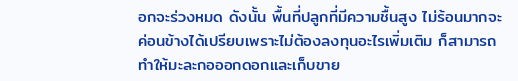อกจะร่วงหมด ดังนั้น พื้นที่ปลูกที่มีความชื้นสูง ไม่ร้อนมากจะค่อนข้างได้เปรียบเพราะไม่ต้องลงทุนอะไรเพิ่มเติม ก็สามารถทำให้มะละกอออกดอกและเก็บขาย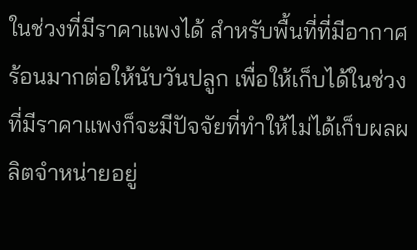ในช่วงที่มีราคาแพงได้ สำหรับพื้นที่ที่มีอากาศร้อนมากต่อให้นับวันปลูก เพื่อให้เก็บได้ในช่วงที่มีราคาแพงก็จะมีปัจจัยที่ทำให้ไม่ได้เก็บผลผลิตจำหน่ายอยู่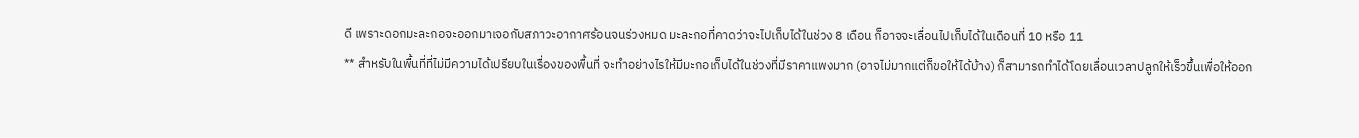ดี เพราะดอกมะละกอจะออกมาเจอกับสภาวะอากาศร้อนจนร่วงหมด มะละกอที่คาดว่าจะไปเก็บได้ในช่วง 8 เดือน ก็อาจจะเลื่อนไปเก็บได้ในเดือนที่ 10 หรือ 11
** สำหรับในพื้นที่ที่ไม่มีความได้เปรียบในเรื่องของพื้นที่ จะทำอย่างไรให้มีมะกอเก็บได้ในช่วงที่มีราคาแพงมาก (อาจไม่มากแต่ก็ขอให้ได้บ้าง) ก็สามารถทำได้โดยเลื่อนเวลาปลูกให้เร็วขึ้นเพื่อให้ออก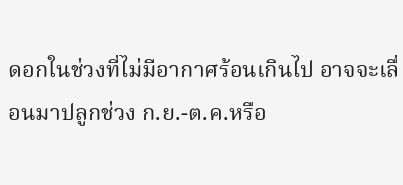ดอกในช่วงที่ไม่มีอากาศร้อนเกินไป อาจจะเลื่อนมาปลูกช่วง ก.ย.-ต.ค.หรือ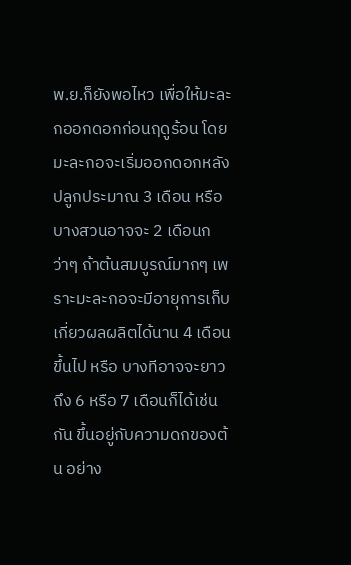พ.ย.ก็ยังพอไหว เพื่อให้มะละกออกดอกก่อนฤดูร้อน โดยมะละกอจะเริ่มออกดอกหลังปลูกประมาณ 3 เดือน หรือ บางสวนอาจจะ 2 เดือนกว่าๆ ถ้าต้นสมบูรณ์มากๆ เพราะมะละกอจะมีอายุการเก็บเกี่ยวผลผลิตได้นาน 4 เดือนขึ้นไป หรือ บางทีอาจจะยาวถึง 6 หรือ 7 เดือนก็ได้เช่นกัน ขึ้นอยู่กับความดกของต้น อย่าง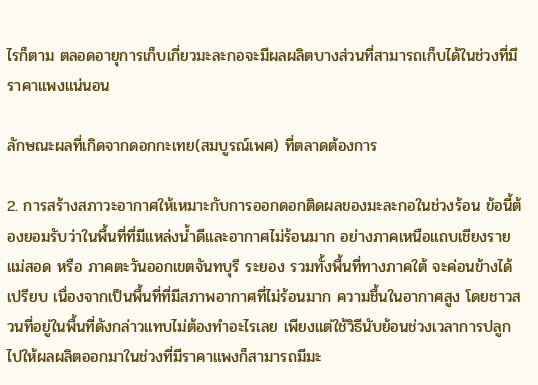ไรก็ตาม ตลอดอายุการเก็บเกี่ยวมะละกอจะมีผลผลิตบางส่วนที่สามารถเก็บได้ในช่วงที่มีราคาแพงแน่นอน

ลักษณะผลที่เกิดจากดอกกะเทย(สมบูรณ์เพศ) ที่ตลาดต้องการ

2. การสร้างสภาวะอากาศให้เหมาะกับการออกดอกติดผลของมะละกอในช่วงร้อน ข้อนี้ต้องยอมรับว่าในพื้นที่ที่มีแหล่งน้ำดีและอากาศไม่ร้อนมาก อย่างภาคเหนือแถบเชียงราย แม่สอด หรือ ภาคตะวันออกเขตจันทบุรี ระยอง รวมทั้งพื้นที่ทางภาคใต้ จะค่อนข้างได้เปรียบ เนื่องจากเป็นพื้นที่ที่มีสภาพอากาศที่ไม่ร้อนมาก ความชื้นในอากาศสูง โดยชาวสวนที่อยู่ในพื้นที่ดังกล่าวแทบไม่ต้องทำอะไรเลย เพียงแต่ใช้วิธีนับย้อนช่วงเวลาการปลูกไปให้ผลผลิตออกมาในช่วงที่มีราคาแพงก็สามารถมีมะ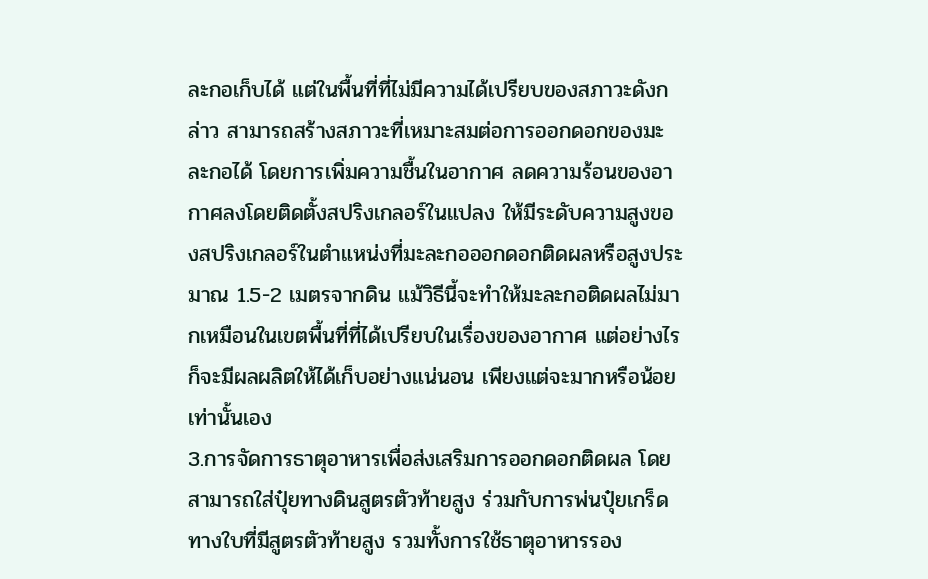ละกอเก็บได้ แต่ในพื้นที่ที่ไม่มีความได้เปรียบของสภาวะดังกล่าว สามารถสร้างสภาวะที่เหมาะสมต่อการออกดอกของมะละกอได้ โดยการเพิ่มความชื้นในอากาศ ลดความร้อนของอากาศลงโดยติดตั้งสปริงเกลอร์ในแปลง ให้มีระดับความสูงของสปริงเกลอร์ในตำแหน่งที่มะละกอออกดอกติดผลหรือสูงประมาณ 1.5-2 เมตรจากดิน แม้วิธีนี้จะทำให้มะละกอติดผลไม่มากเหมือนในเขตพื้นที่ที่ได้เปรียบในเรื่องของอากาศ แต่อย่างไรก็จะมีผลผลิตให้ได้เก็บอย่างแน่นอน เพียงแต่จะมากหรือน้อยเท่านั้นเอง
3.การจัดการธาตุอาหารเพื่อส่งเสริมการออกดอกติดผล โดยสามารถใส่ปุ๋ยทางดินสูตรตัวท้ายสูง ร่วมกับการพ่นปุ๋ยเกร็ดทางใบที่มีสูตรตัวท้ายสูง รวมทั้งการใช้ธาตุอาหารรอง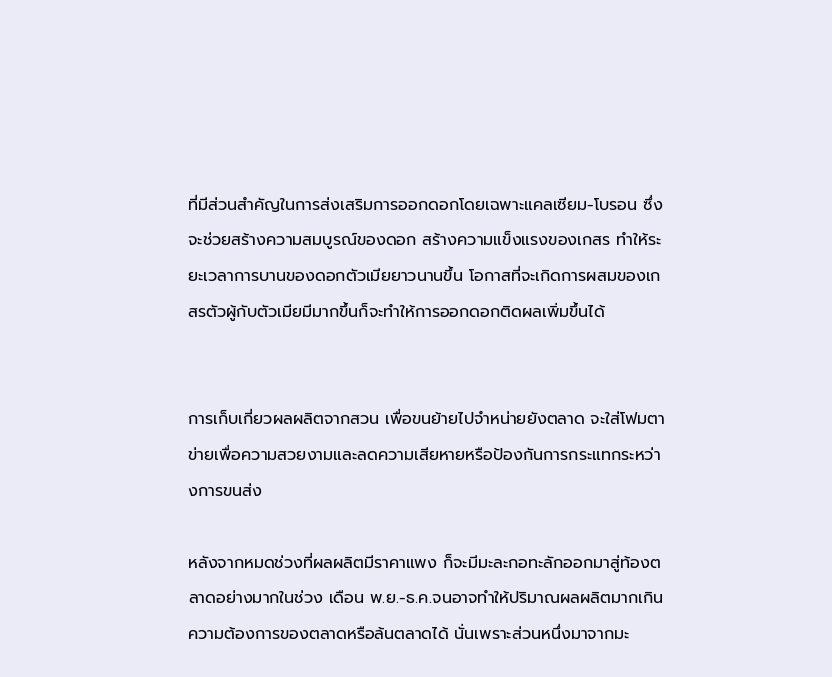ที่มีส่วนสำคัญในการส่งเสริมการออกดอกโดยเฉพาะแคลเซียม-โบรอน ซึ่งจะช่วยสร้างความสมบูรณ์ของดอก สร้างความแข็งแรงของเกสร ทำให้ระยะเวลาการบานของดอกตัวเมียยาวนานขึ้น โอกาสที่จะเกิดการผสมของเกสรตัวผู้กับตัวเมียมีมากขึ้นก็จะทำให้การออกดอกติดผลเพิ่มขึ้นได้


การเก็บเกี่ยวผลผลิตจากสวน เพื่อขนย้ายไปจำหน่ายยังตลาด จะใส่โฟมตาข่ายเพื่อความสวยงามและลดความเสียหายหรือป้องกันการกระแทกระหว่างการขนส่ง

หลังจากหมดช่วงที่ผลผลิตมีราคาแพง ก็จะมีมะละกอทะลักออกมาสู่ท้องตลาดอย่างมากในช่วง เดือน พ.ย.-ธ.ค.จนอาจทำให้ปริมาณผลผลิตมากเกินความต้องการของตลาดหรือล้นตลาดได้ นั่นเพราะส่วนหนึ่งมาจากมะ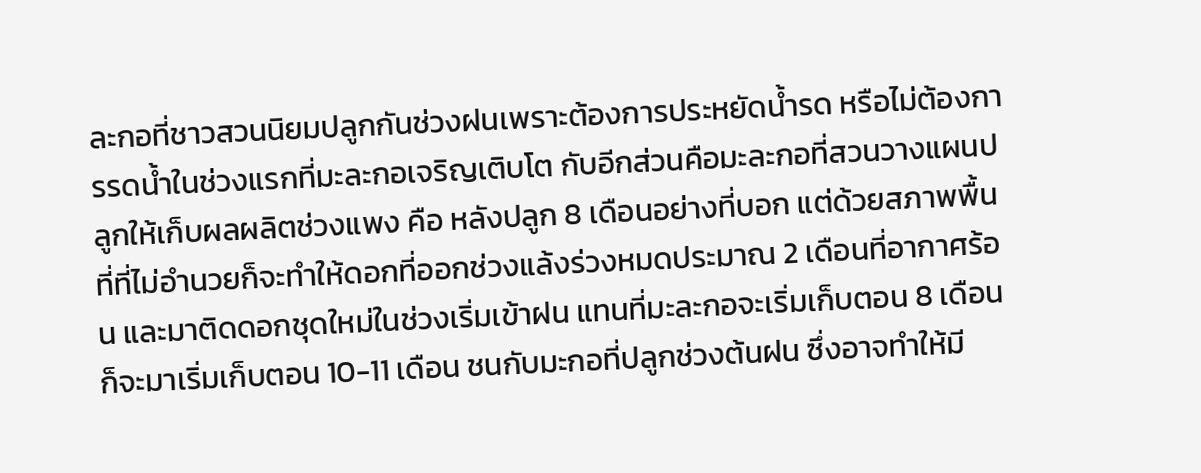ละกอที่ชาวสวนนิยมปลูกกันช่วงฝนเพราะต้องการประหยัดน้ำรด หรือไม่ต้องการรดน้ำในช่วงแรกที่มะละกอเจริญเติบโต กับอีกส่วนคือมะละกอที่สวนวางแผนปลูกให้เก็บผลผลิตช่วงแพง คือ หลังปลูก 8 เดือนอย่างที่บอก แต่ด้วยสภาพพื้นที่ที่ไม่อำนวยก็จะทำให้ดอกที่ออกช่วงแล้งร่วงหมดประมาณ 2 เดือนที่อากาศร้อน และมาติดดอกชุดใหม่ในช่วงเริ่มเข้าฝน แทนที่มะละกอจะเริ่มเก็บตอน 8 เดือน ก็จะมาเริ่มเก็บตอน 10-11 เดือน ชนกับมะกอที่ปลูกช่วงต้นฝน ซึ่งอาจทำให้มี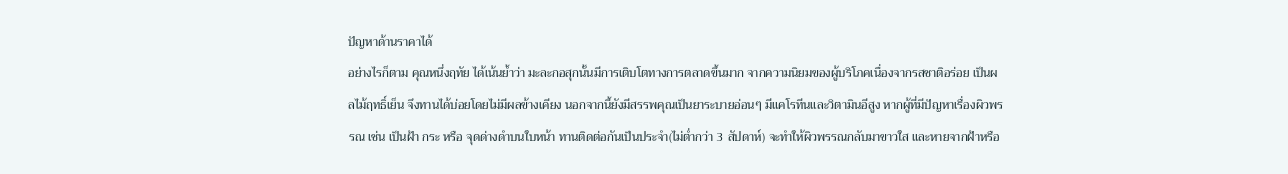ปัญหาด้านราคาได้
อย่างไรก็ตาม คุณหนึ่งฤทัย ได้เน้นย้ำว่า มะละกอสุกนั้นมีการเติบโตทางการตลาดขึ้นมาก จากความนิยมของผู้บริโภคเนื่องจากรสชาติอร่อย เป็นผลไม้ฤทธิ์เย็น จึงทานได้บ่อยโดยไม่มีผลข้างเคียง นอกจากนี้ยังมีสรรพคุณเป็นยาระบายอ่อนๆ มีแคโรทีนและวิตามินอีสูง หากผู้ที่มีปัญหาเรื่องผิวพรรณ เช่น เป็นฝ้า กระ หรือ จุดด่างดำบนใบหน้า ทานติดต่อกันเป็นประจำ(ไม่ต่ำกว่า 3 สัปดาห์) จะทำให้ผิวพรรณกลับมาขาวใส และหายจากฝ้าหรือ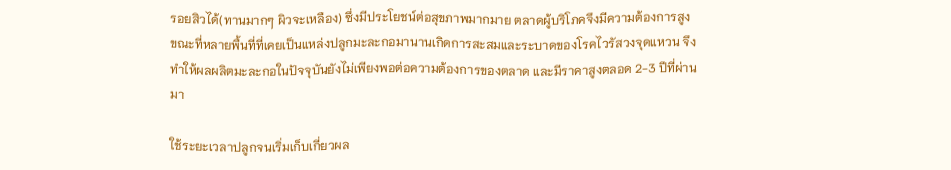รอยสิวได้(ทานมากๆ ผิวจะเหลือง) ซึ่งมีประโยชน์ต่อสุขภาพมากมาย ตลาดผู้บริโภคจึงมีความต้องการสูง ขณะที่หลายพื้นที่ที่เคยเป็นแหล่งปลูกมะละกอมานานเกิดการสะสมและระบาดของโรคไวรัสวงจุดแหวน จึงทำให้ผลผลิตมะละกอในปัจจุบันยังไม่เพียงพอต่อความต้องการของตลาด และมีราคาสูงตลอด 2-3 ปีที่ผ่านมา

ใช้ระยะเวลาปลูกจนเริ่มเก็บเกี่ยวผล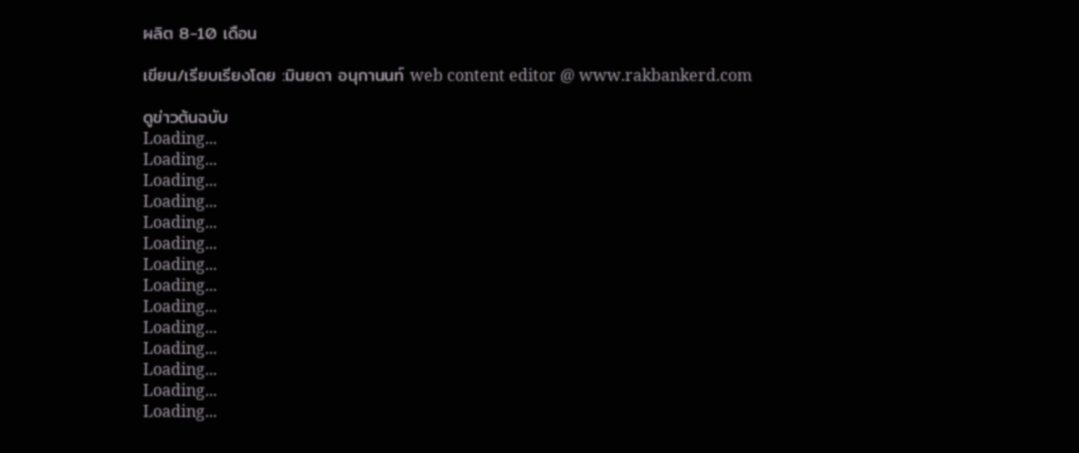ผลิต 8-10 เดือน

เขียน/เรียบเรียงโดย :มินยดา อนุกานนท์ web content editor @ www.rakbankerd.com

ดูข่าวต้นฉบับ
Loading...
Loading...
Loading...
Loading...
Loading...
Loading...
Loading...
Loading...
Loading...
Loading...
Loading...
Loading...
Loading...
Loading...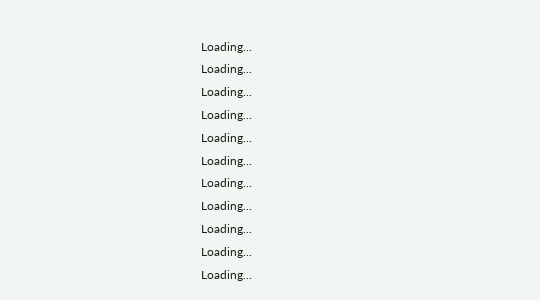Loading...
Loading...
Loading...
Loading...
Loading...
Loading...
Loading...
Loading...
Loading...
Loading...
Loading...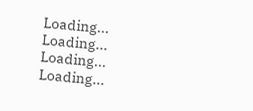Loading...
Loading...
Loading...
Loading...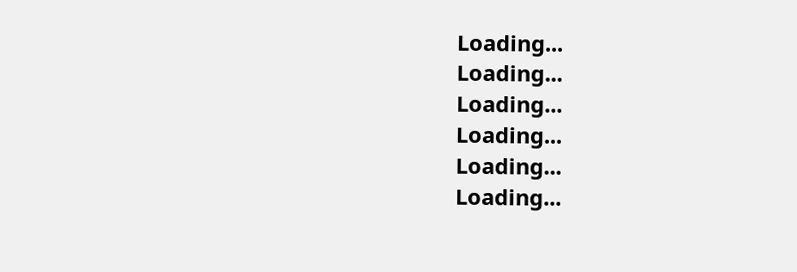Loading...
Loading...
Loading...
Loading...
Loading...
Loading...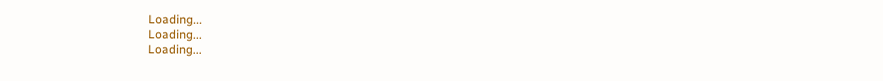Loading...
Loading...
Loading...